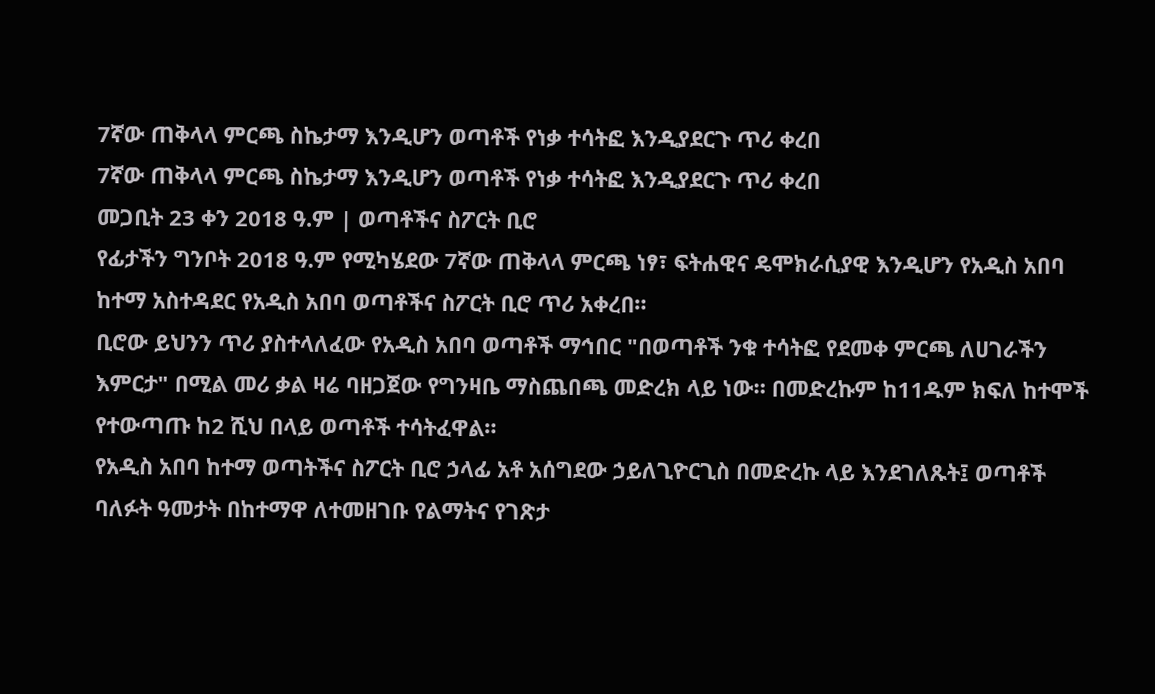7ኛው ጠቅላላ ምርጫ ስኬታማ እንዲሆን ወጣቶች የነቃ ተሳትፎ እንዲያደርጉ ጥሪ ቀረበ
7ኛው ጠቅላላ ምርጫ ስኬታማ እንዲሆን ወጣቶች የነቃ ተሳትፎ እንዲያደርጉ ጥሪ ቀረበ
መጋቢት 23 ቀን 2018 ዓ.ም | ወጣቶችና ስፖርት ቢሮ
የፊታችን ግንቦት 2018 ዓ.ም የሚካሄደው 7ኛው ጠቅላላ ምርጫ ነፃ፣ ፍትሐዊና ዴሞክራሲያዊ እንዲሆን የአዲስ አበባ ከተማ አስተዳደር የአዲስ አበባ ወጣቶችና ስፖርት ቢሮ ጥሪ አቀረበ።
ቢሮው ይህንን ጥሪ ያስተላለፈው የአዲስ አበባ ወጣቶች ማኅበር "በወጣቶች ንቁ ተሳትፎ የደመቀ ምርጫ ለሀገራችን እምርታ" በሚል መሪ ቃል ዛሬ ባዘጋጀው የግንዛቤ ማስጨበጫ መድረክ ላይ ነው። በመድረኩም ከ11ዱም ክፍለ ከተሞች የተውጣጡ ከ2 ሺህ በላይ ወጣቶች ተሳትፈዋል።
የአዲስ አበባ ከተማ ወጣትችና ስፖርት ቢሮ ኃላፊ አቶ አሰግደው ኃይለጊዮርጊስ በመድረኩ ላይ እንደገለጹት፤ ወጣቶች ባለፉት ዓመታት በከተማዋ ለተመዘገቡ የልማትና የገጽታ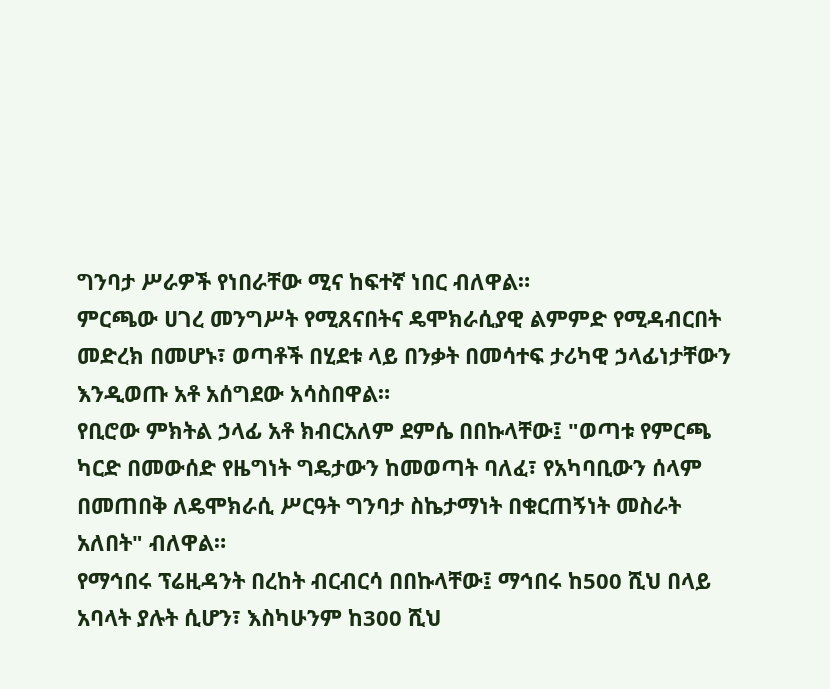ግንባታ ሥራዎች የነበራቸው ሚና ከፍተኛ ነበር ብለዋል።
ምርጫው ሀገረ መንግሥት የሚጸናበትና ዴሞክራሲያዊ ልምምድ የሚዳብርበት መድረክ በመሆኑ፣ ወጣቶች በሂደቱ ላይ በንቃት በመሳተፍ ታሪካዊ ኃላፊነታቸውን እንዲወጡ አቶ አሰግደው አሳስበዋል።
የቢሮው ምክትል ኃላፊ አቶ ክብርአለም ደምሴ በበኩላቸው፤ "ወጣቱ የምርጫ ካርድ በመውሰድ የዜግነት ግዴታውን ከመወጣት ባለፈ፣ የአካባቢውን ሰላም በመጠበቅ ለዴሞክራሲ ሥርዓት ግንባታ ስኬታማነት በቁርጠኝነት መስራት አለበት" ብለዋል።
የማኅበሩ ፕሬዚዳንት በረከት ብርብርሳ በበኩላቸው፤ ማኅበሩ ከ500 ሺህ በላይ አባላት ያሉት ሲሆን፣ እስካሁንም ከ300 ሺህ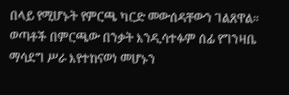በላይ የሚሆኑት የምርጫ ካርድ መውሰዳቸውን ገልጸዋል። ወጣቶች በምርጫው በንቃት እንዲሳተፉም ሰፊ የግንዛቤ ማሳደግ ሥራ እየተከናወነ መሆኑን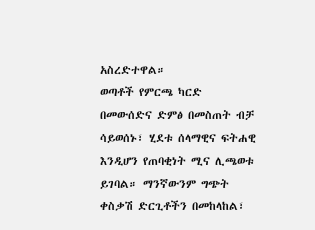አስረድተዋል።
ወጣቶች የምርጫ ካርድ በመውሰድና ድምፅ በመስጠት ብቻ ሳይወሰኑ፣ ሂደቱ ሰላማዊና ፍትሐዊ እንዲሆን የጠባቂነት ሚና ሊጫወቱ ይገባል። ማንኛውንም ግጭት ቀስቃሽ ድርጊቶችን በመከላከል፣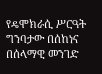የዴሞክራሲ ሥርዓት ግንባታው በሰከነና በሰላማዊ መንገድ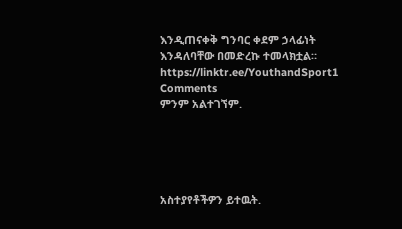እንዲጠናቀቅ ግንባር ቀደም ኃላፊነት እንዳለባቸው በመድረኩ ተመላክቷል።
https://linktr.ee/YouthandSport1
Comments
ምንም አልተገኘም.





አስተያየቶችዎን ይተዉት.